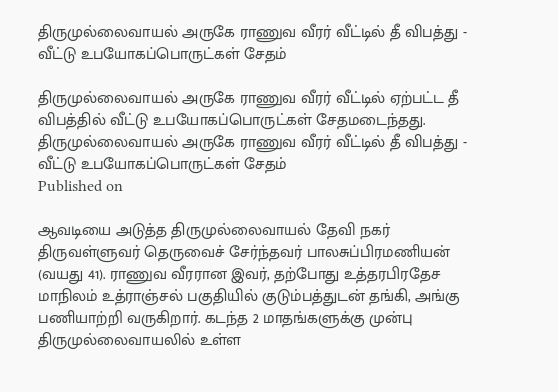திருமுல்லைவாயல் அருகே ராணுவ வீரர் வீட்டில் தீ விபத்து - வீட்டு உபயோகப்பொருட்கள் சேதம்

திருமுல்லைவாயல் அருகே ராணுவ வீரர் வீட்டில் ஏற்பட்ட தீ விபத்தில் வீட்டு உபயோகப்பொருட்கள் சேதமடைந்தது.
திருமுல்லைவாயல் அருகே ராணுவ வீரர் வீட்டில் தீ விபத்து - வீட்டு உபயோகப்பொருட்கள் சேதம்
Published on

ஆவடியை அடுத்த திருமுல்லைவாயல் தேவி நகர் திருவள்ளுவர் தெருவைச் சேர்ந்தவர் பாலசுப்பிரமணியன் (வயது 41). ராணுவ வீரரான இவர், தற்போது உத்தரபிரதேச மாநிலம் உத்ராஞ்சல் பகுதியில் குடும்பத்துடன் தங்கி, அங்கு பணியாற்றி வருகிறார். கடந்த 2 மாதங்களுக்கு முன்பு திருமுல்லைவாயலில் உள்ள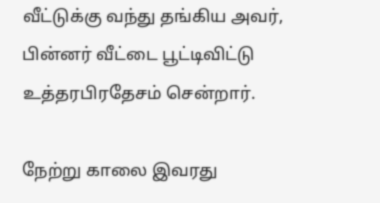வீட்டுக்கு வந்து தங்கிய அவர், பின்னர் வீட்டை பூட்டிவிட்டு உத்தரபிரதேசம் சென்றார்.

நேற்று காலை இவரது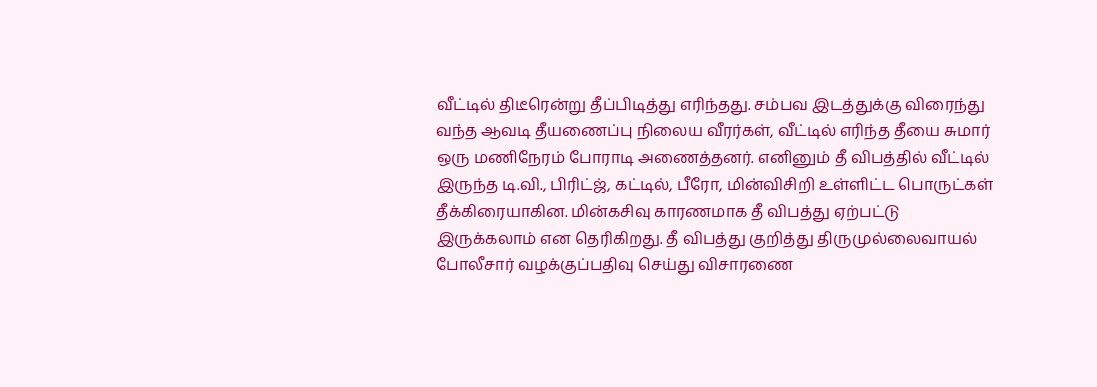வீட்டில் திடீரென்று தீப்பிடித்து எரிந்தது. சம்பவ இடத்துக்கு விரைந்து வந்த ஆவடி தீயணைப்பு நிலைய வீரர்கள், வீட்டில் எரிந்த தீயை சுமார் ஒரு மணிநேரம் போராடி அணைத்தனர். எனினும் தீ விபத்தில் வீட்டில் இருந்த டி.வி., பிரிட்ஜ், கட்டில், பீரோ, மின்விசிறி உள்ளிட்ட பொருட்கள் தீக்கிரையாகின. மின்கசிவு காரணமாக தீ விபத்து ஏற்பட்டு இருக்கலாம் என தெரிகிறது. தீ விபத்து குறித்து திருமுல்லைவாயல் போலீசார் வழக்குப்பதிவு செய்து விசாரணை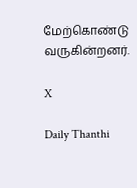மேற்கொண்டு வருகின்றனர்.

X

Daily Thanthi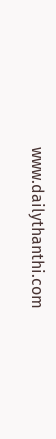www.dailythanthi.com